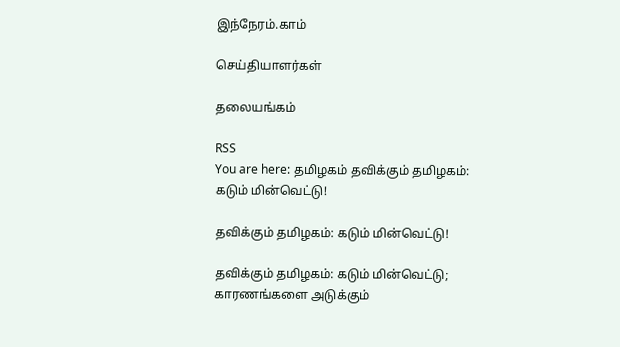இந்நேரம்.காம்

செய்தியாளர்கள்

தலையங்கம்

RSS
You are here: தமிழகம் தவிக்கும் தமிழகம்: கடும் மின்வெட்டு!

தவிக்கும் தமிழகம்: கடும் மின்வெட்டு!

தவிக்கும் தமிழகம்: கடும் மின்வெட்டு; காரணங்களை அடுக்கும்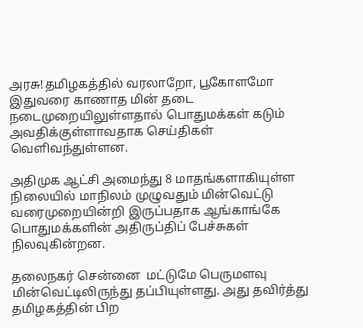அரசு!தமிழகத்தில் வரலாறோ, பூகோளமோ  இதுவரை காணாத மின் தடை நடைமுறையிலுள்ளதால் பொதுமக்கள் கடும் அவதிக்குள்ளாவதாக செய்திகள்  வெளிவந்துள்ளன.

அதிமுக ஆட்சி அமைந்து 8 மாதங்களாகியுள்ள நிலையில் மாநிலம் முழுவதும் மின்வெட்டு வரைமுறையின்றி இருப்பதாக ஆங்காங்கே பொதுமக்களின் அதிருப்திப் பேச்சுகள் நிலவுகின்றன.

தலைநகர் சென்னை  மட்டுமே பெருமளவு மின்வெட்டிலிருந்து தப்பியுள்ளது. அது தவிர்த்து தமிழகத்தின் பிற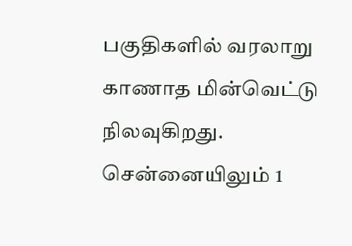பகுதிகளில் வரலாறு காணாத மின்வெட்டு நிலவுகிறது. சென்னையிலும் 1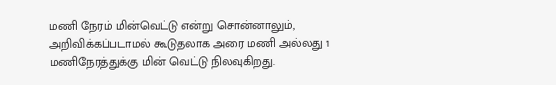மணி நேரம் மின்வெட்டு என்று சொன்னாலும், அறிவிக்கப்படாமல் கூடுதலாக அரை மணி அல்லது 1 மணிநேரத்துக்கு மின் வெட்டு நிலவுகிறது.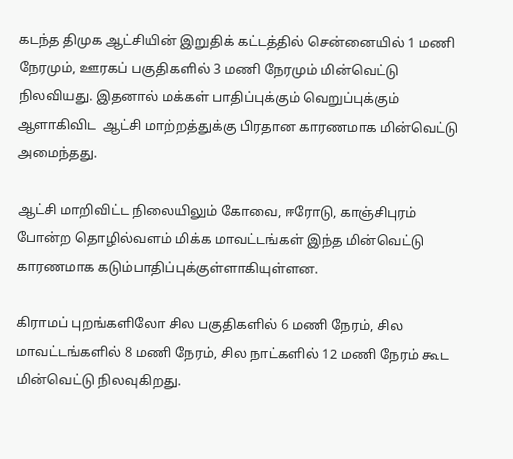கடந்த திமுக ஆட்சியின் இறுதிக் கட்டத்தில் சென்னையில் 1 மணி நேரமும், ஊரகப் பகுதிகளில் 3 மணி நேரமும் மின்வெட்டு நிலவியது. இதனால் மக்கள் பாதிப்புக்கும் வெறுப்புக்கும் ஆளாகிவிட  ஆட்சி மாற்றத்துக்கு பிரதான காரணமாக மின்வெட்டு அமைந்தது.

ஆட்சி மாறிவிட்ட நிலையிலும் கோவை, ஈரோடு, காஞ்சிபுரம் போன்ற தொழில்வளம் மிக்க மாவட்டங்கள் இந்த மின்வெட்டு காரணமாக கடும்பாதிப்புக்குள்ளாகியுள்ளன.

கிராமப் புறங்களிலோ சில பகுதிகளில் 6 மணி நேரம், சில மாவட்டங்களில் 8 மணி நேரம், சில நாட்களில் 12 மணி நேரம் கூட மின்வெட்டு நிலவுகிறது.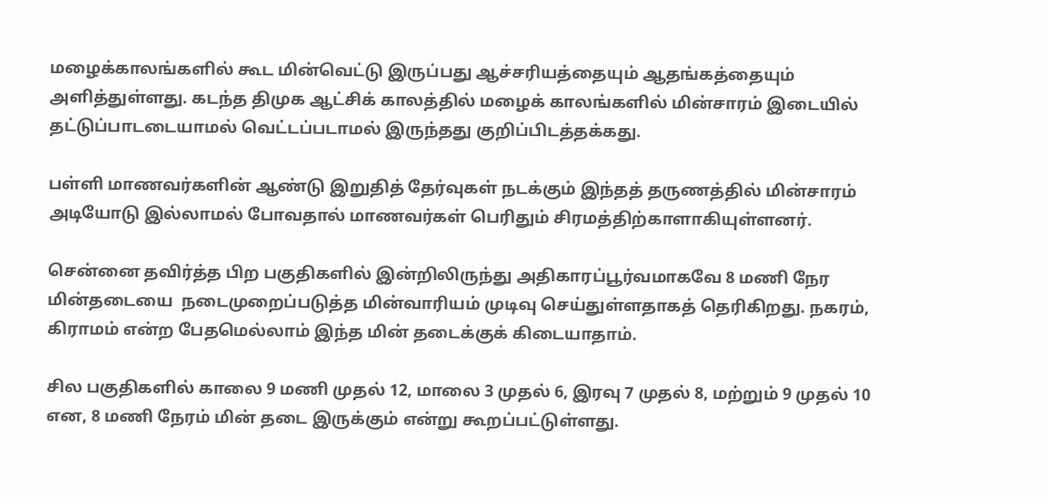மழைக்காலங்களில் கூட மின்வெட்டு இருப்பது ஆச்சரியத்தையும் ஆதங்கத்தையும் அளித்துள்ளது. கடந்த திமுக ஆட்சிக் காலத்தில் மழைக் காலங்களில் மின்சாரம் இடையில் தட்டுப்பாடடையாமல் வெட்டப்படாமல் இருந்தது குறிப்பிடத்தக்கது.

பள்ளி மாணவர்களின் ஆண்டு இறுதித் தேர்வுகள் நடக்கும் இந்தத் தருணத்தில் மின்சாரம் அடியோடு இல்லாமல் போவதால் மாணவர்கள் பெரிதும் சிரமத்திற்காளாகியுள்ளனர்.

சென்னை தவிர்த்த பிற பகுதிகளில் இன்றிலிருந்து அதிகாரப்பூர்வமாகவே 8 மணி நேர மின்தடையை  நடைமுறைப்படுத்த மின்வாரியம் முடிவு செய்துள்ளதாகத் தெரிகிறது. நகரம், கிராமம் என்ற பேதமெல்லாம் இந்த மின் தடைக்குக் கிடையாதாம்.

சில பகுதிகளில் காலை 9 மணி முதல் 12, மாலை 3 முதல் 6, இரவு 7 முதல் 8, மற்றும் 9 முதல் 10 என, 8 மணி நேரம் மின் தடை இருக்கும் என்று கூறப்பட்டுள்ளது.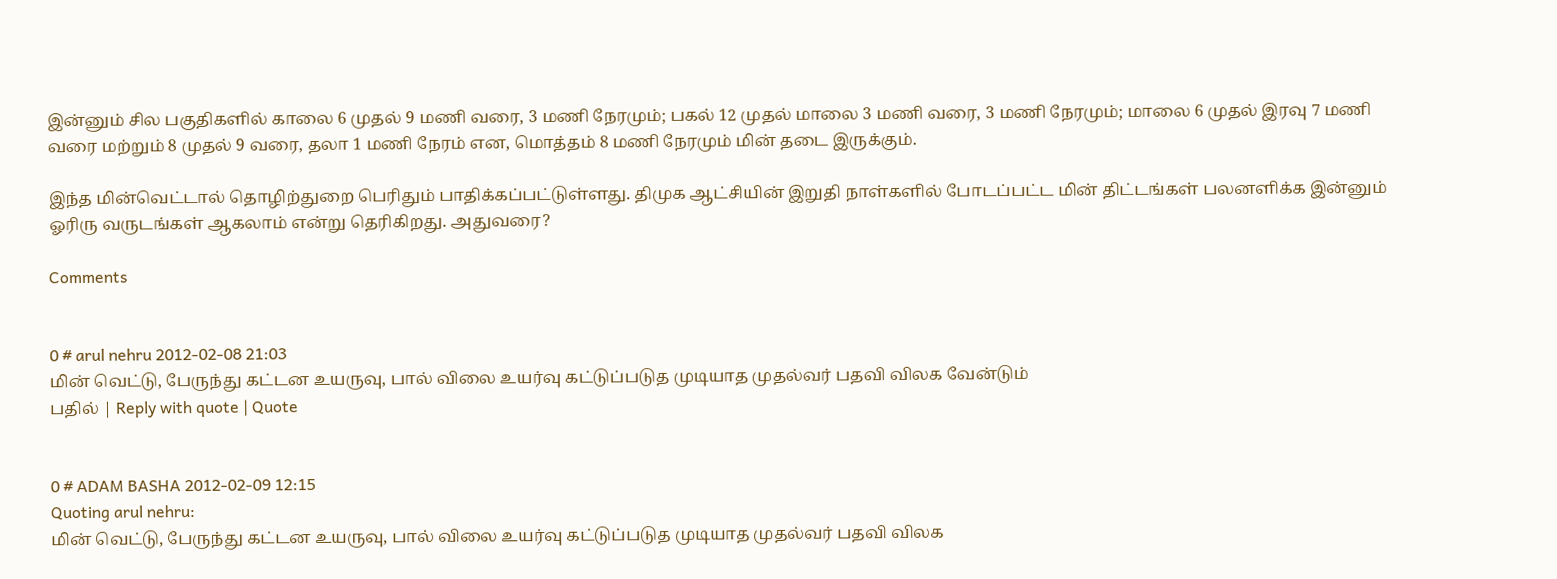இன்னும் சில பகுதிகளில் காலை 6 முதல் 9 மணி வரை, 3 மணி நேரமும்; பகல் 12 முதல் மாலை 3 மணி வரை, 3 மணி நேரமும்; மாலை 6 முதல் இரவு 7 மணி வரை மற்றும் 8 முதல் 9 வரை, தலா 1 மணி நேரம் என, மொத்தம் 8 மணி நேரமும் மின் தடை இருக்கும்.

இந்த மின்வெட்டால் தொழிற்துறை பெரிதும் பாதிக்கப்பட்டுள்ளது. திமுக ஆட்சியின் இறுதி நாள்களில் போடப்பட்ட மின் திட்டங்கள் பலனளிக்க இன்னும் ஓரிரு வருடங்கள் ஆகலாம் என்று தெரிகிறது. அதுவரை?

Comments


0 # arul nehru 2012-02-08 21:03
மின் வெட்டு, பேருந்து கட்டன உயருவு, பால் விலை உயர்வு கட்டுப்படுத முடியாத முதல்வர் பதவி விலக வேன்டும்
பதில் | Reply with quote | Quote


0 # ADAM BASHA 2012-02-09 12:15
Quoting arul nehru:
மின் வெட்டு, பேருந்து கட்டன உயருவு, பால் விலை உயர்வு கட்டுப்படுத முடியாத முதல்வர் பதவி விலக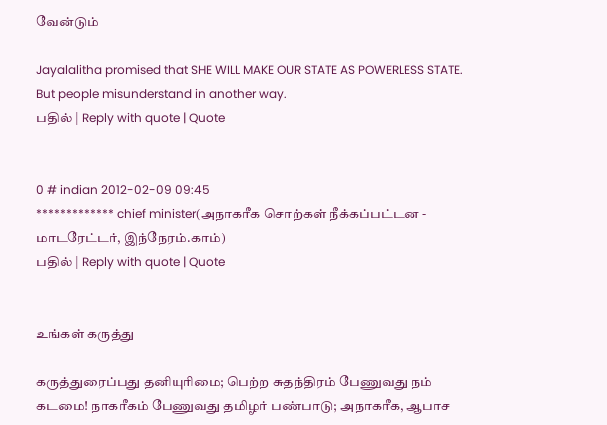வேன்டும்

Jayalalitha promised that SHE WILL MAKE OUR STATE AS POWERLESS STATE. But people misunderstand in another way.
பதில் | Reply with quote | Quote


0 # indian 2012-02-09 09:45
************* chief minister(அநாகரீக சொற்கள் நீக்கப்பட்டன - மாடரேட்டர், இந்நேரம்.காம்)
பதில் | Reply with quote | Quote


உங்கள் கருத்து

கருத்துரைப்பது தனியுரிமை; பெற்ற சுதந்திரம் பேணுவது நம் கடமை! நாகரீகம் பேணுவது தமிழர் பண்பாடு; அநாகரீக, ஆபாச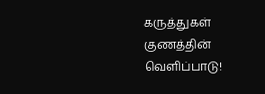கருத்துகள் குணத்தின் வெளிப்பாடு!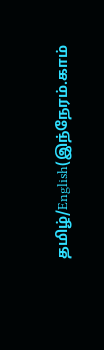தமிழ்/English(இந்நேரம்.காம்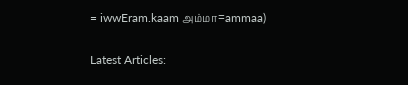= iwwEram.kaam அம்மா=ammaa)


Latest Articles: